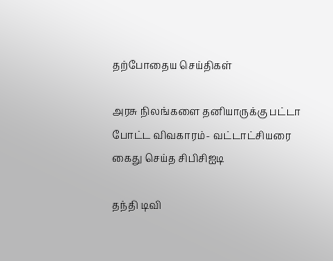தற்போதைய செய்திகள்

அரசு நிலங்களை தனியாருக்கு பட்டா போட்ட விவகாரம்- வட்டாட்சியரை கைது செய்த சிபிசிஐடி

தந்தி டிவி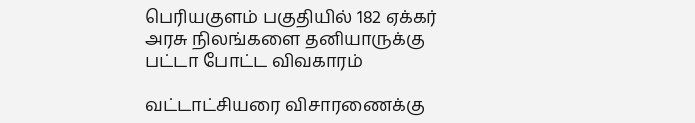பெரியகுளம் பகுதியில் 182 ஏக்கர் அரசு நிலங்களை தனியாருக்கு பட்டா போட்ட விவகாரம்

வட்டாட்சியரை விசாரணைக்கு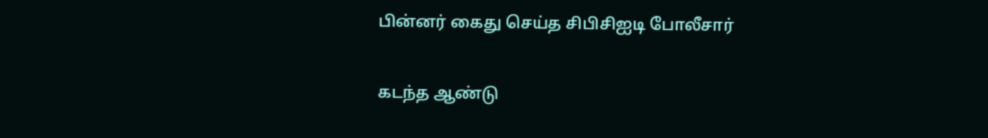பின்னர் கைது செய்த சிபிசிஐடி போலீசார்

கடந்த ஆண்டு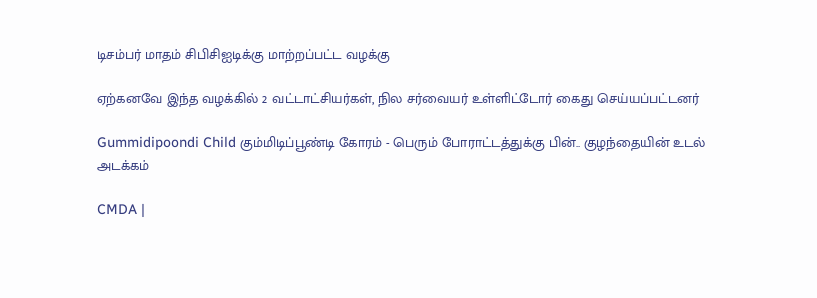டிசம்பர் மாதம் சிபிசிஐடிக்கு மாற்றப்பட்ட வழக்கு

ஏற்கனவே இந்த வழக்கில் 2 வட்டாட்சியர்கள், நில சர்வையர் உள்ளிட்டோர் கைது செய்யப்பட்டனர்

Gummidipoondi Child கும்மிடிப்பூண்டி கோரம் - பெரும் போராட்டத்துக்கு பின்.. குழந்தையின் உடல் அடக்கம்

CMDA |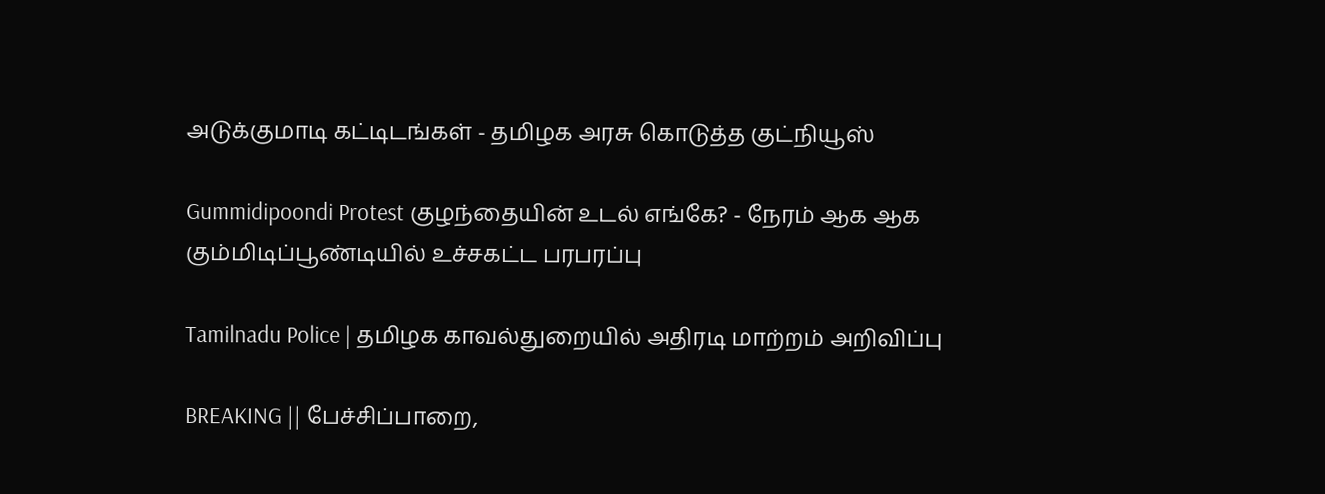அடுக்குமாடி கட்டிடங்கள் - தமிழக அரசு கொடுத்த குட்நியூஸ்

Gummidipoondi Protest குழந்தையின் உடல் எங்கே? - நேரம் ஆக ஆக கும்மிடிப்பூண்டியில் உச்சகட்ட பரபரப்பு

Tamilnadu Police | தமிழக காவல்துறையில் அதிரடி மாற்றம் அறிவிப்பு

BREAKING || பேச்சிப்பாறை,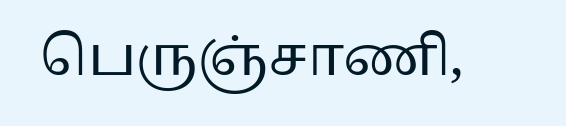பெருஞ்சாணி,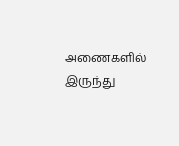அணைகளில் இருந்து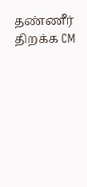தண்ணீர் திறக்க CM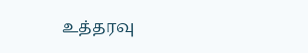உத்தரவு